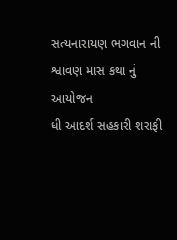સત્યનારાયણ ભગવાન ની શ્વાવણ માસ કથા નું આયોજન
ધી આદર્શ સહકારી શરાફી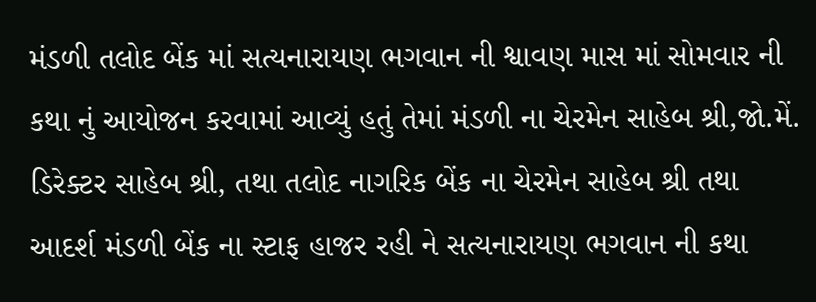મંડળી તલોદ બેંક માં સત્યનારાયણ ભગવાન ની શ્વાવણ માસ માં સોમવાર ની કથા નું આયોજન કરવામાં આવ્યું હતું તેમાં મંડળી ના ચેરમેન સાહેબ શ્રી,જો.મેં. ડિરેક્ટર સાહેબ શ્રી, તથા તલોદ નાગરિક બેંક ના ચેરમેન સાહેબ શ્રી તથા આદર્શ મંડળી બેંક ના સ્ટાફ હાજર રહી ને સત્યનારાયણ ભગવાન ની કથા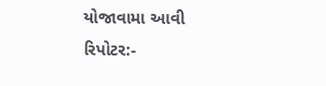યોજાવામા આવી
રિપોટર:-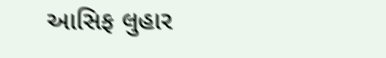આસિફ લુહાર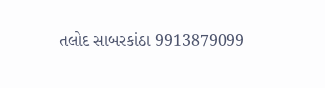તલોદ સાબરકાંઠા 9913879099